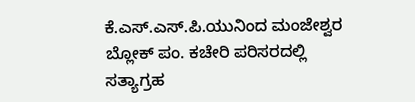ಕೆ.ಎಸ್.ಎಸ್.ಪಿ.ಯುನಿಂದ ಮಂಜೇಶ್ವರ ಬ್ಲೋಕ್ ಪಂ. ಕಚೇರಿ ಪರಿಸರದಲ್ಲಿ ಸತ್ಯಾಗ್ರಹ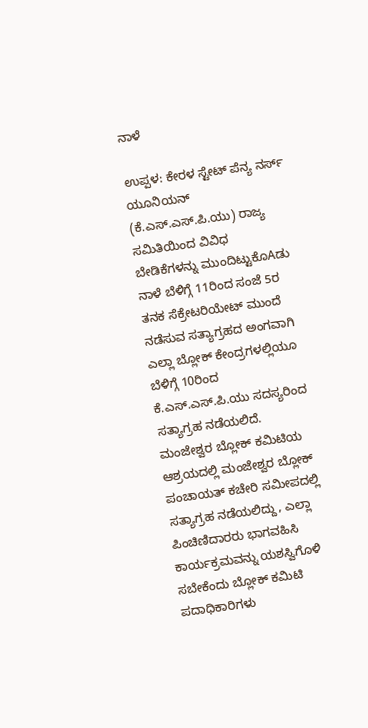ನಾಳೆ

ಉಪ್ಪಳ: ಕೇರಳ ಸ್ಟೇಟ್ ಪೆನ್ಯ ನರ್ಸ್ ಯೂನಿಯನ್ (ಕೆ.ಎಸ್.ಎಸ್.ಪಿ.ಯು) ರಾಜ್ಯ ಸಮಿತಿಯಿಂದ ವಿವಿಧ ಬೇಡಿಕೆಗಳನ್ನು ಮುಂದಿಟ್ಟುಕೊAಡು ನಾಳೆ ಬೆಳಿಗ್ಗೆ 11ರಿಂದ ಸಂಜೆ 5ರ ತನಕ ಸೆಕ್ರೇಟರಿಯೇಟ್ ಮುಂದೆ ನಡೆಸುವ ಸತ್ಯಾಗ್ರಹದ ಅಂಗವಾಗಿ ಎಲ್ಲಾ ಬ್ಲೋಕ್ ಕೇಂದ್ರಗಳಲ್ಲಿಯೂ ಬೆಳಿಗ್ಗೆ 10ರಿಂದ ಕೆ.ಎಸ್.ಎಸ್.ಪಿ.ಯು ಸದಸ್ಯರಿಂದ ಸತ್ಯಾಗ್ರಹ ನಡೆಯಲಿದೆ. ಮಂಜೇಶ್ವರ ಬ್ಲೋಕ್ ಕಮಿಟಿಯ ಆಶ್ರಯದಲ್ಲಿ ಮಂಜೇಶ್ವರ ಬ್ಲೋಕ್ ಪಂಚಾಯತ್ ಕಚೇರಿ ಸಮೀಪದಲ್ಲಿ ಸತ್ಯಾಗ್ರಹ ನಡೆಯಲಿದ್ದು, ಎಲ್ಲಾ ಪಿಂಚಿಣಿದಾರರು ಭಾಗವಹಿಸಿ ಕಾರ್ಯಕ್ರಮವನ್ನು ಯಶಸ್ವಿಗೊಳಿ ಸಬೇಕೆಂದು ಬ್ಲೋಕ್ ಕಮಿಟಿ ಪದಾಧಿಕಾರಿಗಳು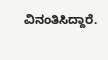ವಿನಂತಿಸಿದ್ದಾರೆ.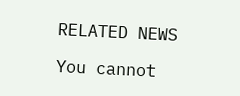RELATED NEWS

You cannot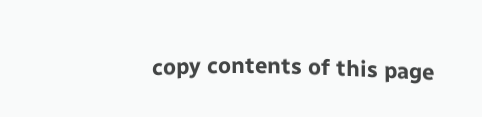copy contents of this page